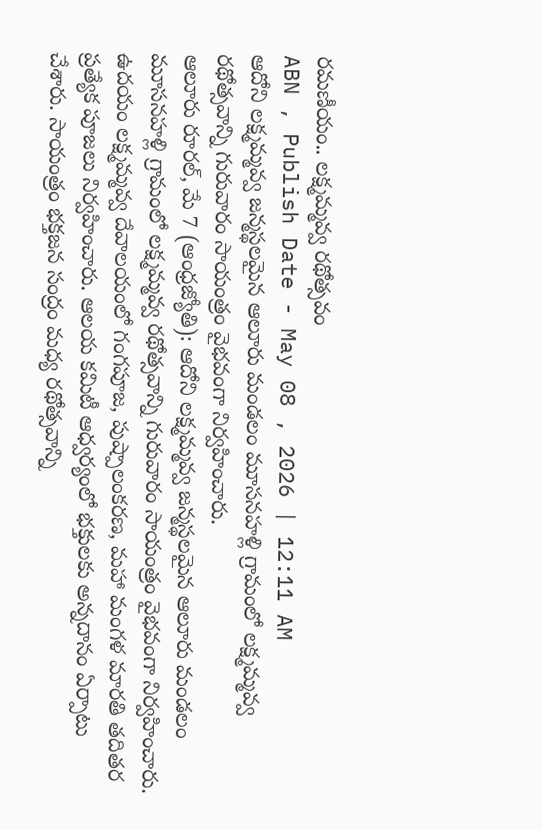రమణీయం.. లక్ష్మమ్మవ్వ రథోత్సవం
ABN , Publish Date - May 08 , 2026 | 12:11 AM
ఆదోని లక్ష్మమ్మవ్వ జన్మస్థలమైన ఆలూరు మండలం మూసనహళ్లి గ్రామంలో లక్ష్మమ్మవ్వ రథోత్సవాన్ని గురువారం సాయంత్రం వైభవంగా నిర్వహించారు.
ఆలూరు రూరల్, మే 7 (ఆంధ్రజ్యోతి): ఆదోని లక్ష్మమ్మవ్వ జన్మస్థలమైన ఆలూరు మండలం మూసనహళ్లి గ్రామంలో లక్ష్మమ్మవ్వ రథోత్సవాన్ని గురువారం సాయంత్రం వైభవంగా నిర్వహించారు. ఉదయం లక్ష్మమ్మవ్వ దేవాలయంలో గంగపూజ, పుష్పాలంకరణ, మహా మంగళ మారతి తదితర ప్రత్యేక పూజలు నిర్వహించారు. ఆలయ కమిటీ ఆధ్వర్యంలో భక్తులకు అన్నదానం ఏర్పాటు చేశారు. సాయంత్రం భక్తజన సంద్రం మధ్య రథోత్సవాన్ని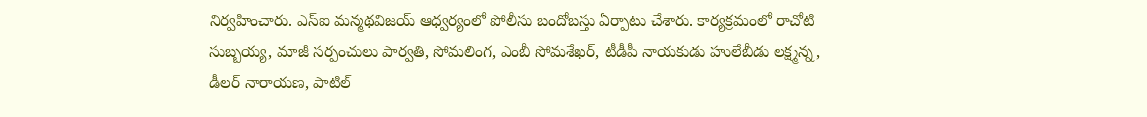నిర్వహించారు. ఎస్ఐ మన్మథవిజయ్ ఆధ్వర్యంలో పోలీసు బందోబస్తు ఏర్పాటు చేశారు. కార్యక్రమంలో రాచోటి సుబ్బయ్య, మాజీ సర్పంచులు పార్వతి, సోమలింగ, ఎంబీ సోమశేఖర్, టీడీపీ నాయకుడు హులేబీడు లక్ష్మన్న, డీలర్ నారాయణ, పాటిల్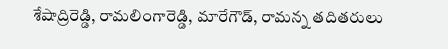శేషాద్రిరెడ్డి, రామలింగారెడ్డి, మారేగౌడ్, రామన్న తదితరులు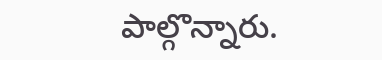పాల్గొన్నారు.